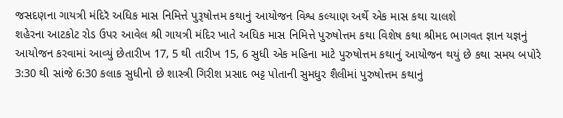જસદણના ગાયત્રી મંદિરૅ અધિક માસ નિમિત્તે પુરૂષોત્તમ કથાનું આયોજન વિશ્વ કલ્યાણ અર્થે એક માસ કથા ચાલશે
શહેરના આટકોટ રોડ ઉપર આવેલ શ્રી ગાયત્રી મંદિર ખાતે અધિક માસ નિમિત્તે પુરુષોત્તમ કથા વિશેષ કથા શ્રીમદ ભાગવત જ્ઞાન યજ્ઞનું આયોજન કરવામાં આવ્યું છેતારીખ 17, 5 થી તારીખ 15, 6 સુધી એક મહિના માટે પુરુષોત્તમ કથાનું આયોજન થયું છે કથા સમય બપોરે 3:30 થી સાંજે 6:30 કલાક સુધીનો છે શાસ્ત્રી ગિરીશ પ્રસાદ ભટ્ટ પોતાની સુમધુર શૈલીમાં પુરુષોત્તમ કથાનું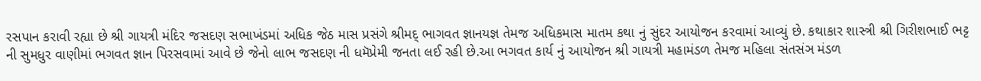રસપાન કરાવી રહ્યા છે શ્રી ગાયત્રી મંદિર જસદણ સભાખંડમાં અધિક જેઠ માસ પ્રસંગે શ્રીમદ્ ભાગવત જ્ઞાનયજ્ઞ તેમજ અધિકમાસ માતમ કથા નું સુંદર આયોજન કરવામાં આવ્યું છે. કથાકાર શાસ્ત્રી શ્રી ગિરીશભાઈ ભટ્ટ ની સુમધુર વાણીમાં ભગવત જ્ઞાન પિરસવામાં આવે છે જેનો લાભ જસદણ ની ધમૅપ્રેમી જનતા લઈ રહી છે.આ ભગવત કાર્ય નું આયોજન શ્રી ગાયત્રી મહામંડળ તેમજ મહિલા સંતસંઞ મંડળ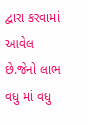દ્વારા કરવામાં આવેલ છે.જેનો લાભ વધુ માં વધુ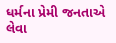ધર્મના પ્રેમી જનતાએ લેવા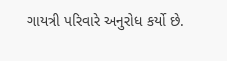ગાયત્રી પરિવારે અનુરોધ કર્યો છે.